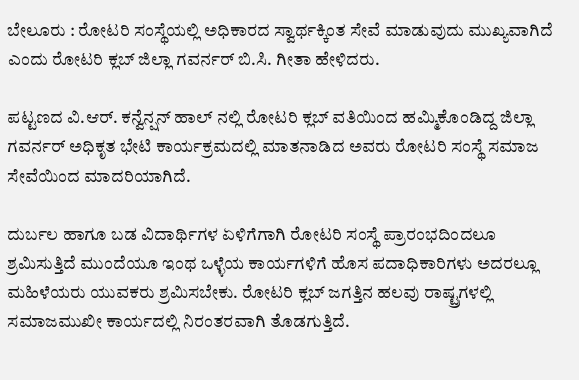ಬೇಲೂರು : ರೋಟರಿ ಸಂಸ್ಥೆಯಲ್ಲಿ ಅಧಿಕಾರದ ಸ್ವಾರ್ಥಕ್ಕಿಂತ ಸೇವೆ ಮಾಡುವುದು ಮುಖ್ಯವಾಗಿದೆ ಎಂದು ರೋಟರಿ ಕ್ಲಬ್ ಜಿಲ್ಲಾ ಗವರ್ನರ್ ಬಿ.ಸಿ. ಗೀತಾ ಹೇಳಿದರು.

ಪಟ್ಟಣದ ವಿ.ಆರ್. ಕನ್ವೆನ್ಷನ್ ಹಾಲ್ ನಲ್ಲಿ ರೋಟರಿ ಕ್ಲಬ್ ವತಿಯಿಂದ ಹಮ್ಮಿಕೊಂಡಿದ್ದ ಜಿಲ್ಲಾ ಗವರ್ನರ್ ಅಧಿಕೃತ ಭೇಟಿ ಕಾರ್ಯಕ್ರಮದಲ್ಲಿ ಮಾತನಾಡಿದ ಅವರು ರೋಟರಿ ಸಂಸ್ಥೆ ಸಮಾಜ ಸೇವೆಯಿಂದ ಮಾದರಿಯಾಗಿದೆ.

ದುರ್ಬಲ ಹಾಗೂ ಬಡ ವಿದಾರ್ಥಿಗಳ ಏಳಿಗೆಗಾಗಿ ರೋಟರಿ ಸಂಸ್ಥೆ ಪ್ರಾರಂಭದಿಂದಲೂ ಶ್ರಮಿಸುತ್ತಿದೆ ಮುಂದೆಯೂ ಇಂಥ ಒಳ್ಳೆಯ ಕಾರ್ಯಗಳಿಗೆ ಹೊಸ ಪದಾಧಿಕಾರಿಗಳು ಅದರಲ್ಲೂ ಮಹಿಳೆಯರು ಯುವಕರು ಶ್ರಮಿಸಬೇಕು. ರೋಟರಿ ಕ್ಲಬ್‌ ಜಗತ್ತಿನ ಹಲವು ರಾಷ್ಟ್ರಗಳಲ್ಲಿ ಸಮಾಜಮುಖೀ ಕಾರ್ಯದಲ್ಲಿ ನಿರಂತರವಾಗಿ ತೊಡಗುತ್ತಿದೆ.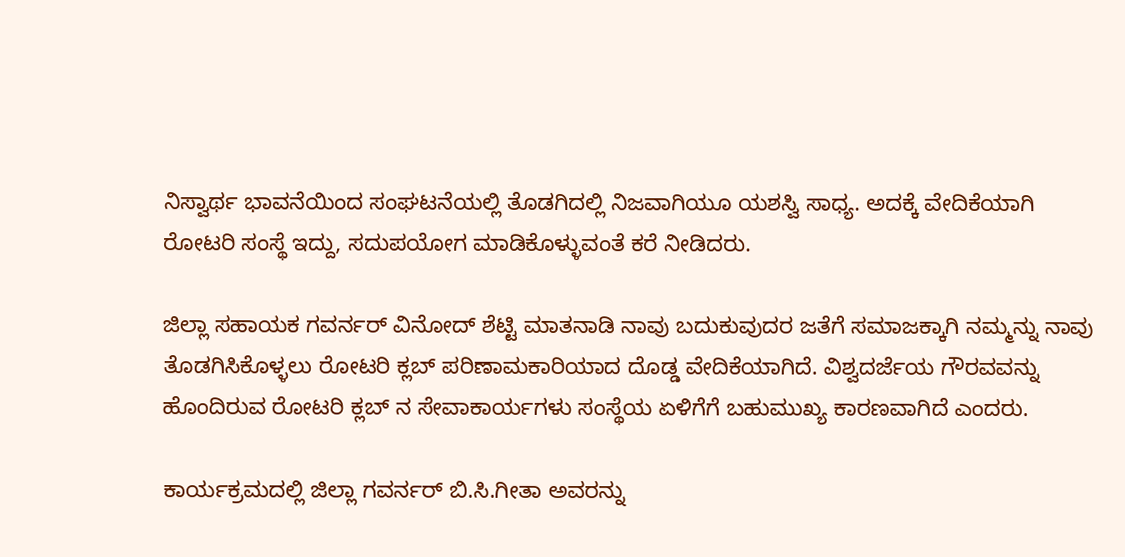ನಿಸ್ವಾರ್ಥ ಭಾವನೆಯಿಂದ ಸಂಘಟನೆಯಲ್ಲಿ ತೊಡಗಿದಲ್ಲಿ ನಿಜವಾಗಿಯೂ ಯಶಸ್ವಿ ಸಾಧ್ಯ. ಅದಕ್ಕೆ ವೇದಿಕೆಯಾಗಿ ರೋಟರಿ ಸಂಸ್ಥೆ ಇದ್ದು, ಸದುಪಯೋಗ ಮಾಡಿಕೊಳ್ಳುವಂತೆ ಕರೆ ನೀಡಿದರು.

ಜಿಲ್ಲಾ ಸಹಾಯಕ ಗವರ್ನರ್ ವಿನೋದ್ ಶೆಟ್ಟಿ ಮಾತನಾಡಿ ನಾವು ಬದುಕುವುದರ ಜತೆಗೆ ಸಮಾಜಕ್ಕಾಗಿ ನಮ್ಮನ್ನು ನಾವು ತೊಡಗಿಸಿಕೊಳ್ಳಲು ರೋಟರಿ ಕ್ಲಬ್‌ ಪರಿಣಾಮಕಾರಿಯಾದ ದೊಡ್ಡ ವೇದಿಕೆಯಾಗಿದೆ. ವಿಶ್ವದರ್ಜೆಯ ಗೌರವವನ್ನು ಹೊಂದಿರುವ ರೋಟರಿ ಕ್ಲಬ್ ನ ಸೇವಾಕಾರ್ಯಗಳು ಸಂಸ್ಥೆಯ ಏಳಿಗೆಗೆ ಬಹುಮುಖ್ಯ ಕಾರಣವಾಗಿದೆ ಎಂದರು.

ಕಾರ್ಯಕ್ರಮದಲ್ಲಿ ಜಿಲ್ಲಾ ಗವರ್ನರ್ ಬಿ.ಸಿ.ಗೀತಾ ಅವರನ್ನು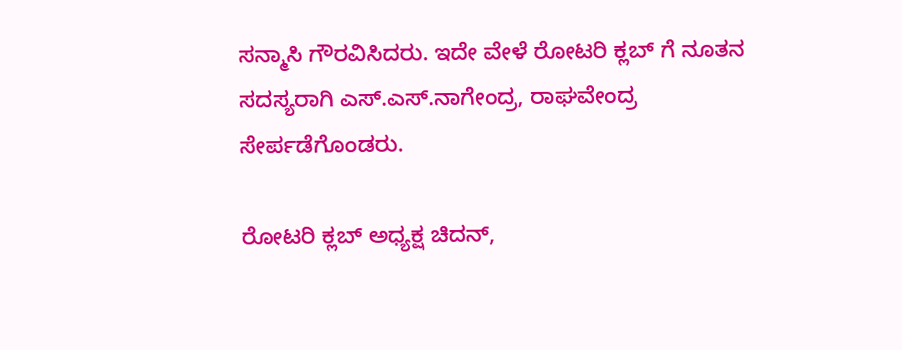ಸನ್ಮಾಸಿ ಗೌರವಿಸಿದರು. ಇದೇ ವೇಳೆ ರೋಟರಿ ಕ್ಲಬ್ ಗೆ ನೂತನ ಸದಸ್ಯರಾಗಿ ಎಸ್.ಎಸ್.ನಾಗೇಂದ್ರ, ರಾಘವೇಂದ್ರ ಸೇರ್ಪಡೆಗೊಂಡರು.

ರೋಟರಿ ಕ್ಲಬ್ ಅಧ್ಯಕ್ಷ ಚಿದನ್,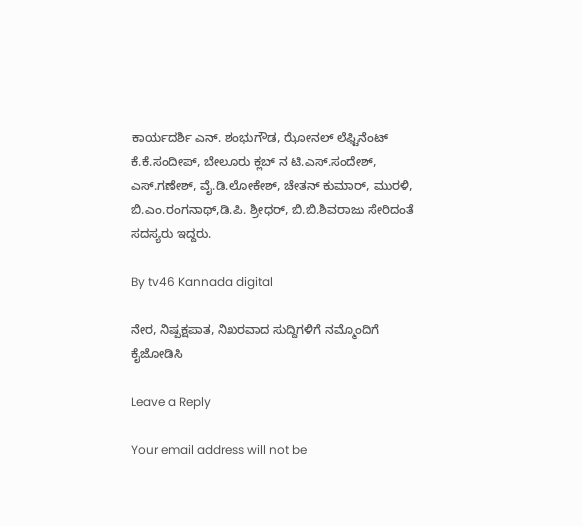ಕಾರ್ಯದರ್ಶಿ ಎನ್. ಶಂಭುಗೌಡ, ಝೋನಲ್ ಲೆಫ್ಟಿನೆಂಟ್ ಕೆ.ಕೆ.ಸಂದೀಪ್, ಬೇಲೂರು ಕ್ಲಬ್ ನ ಟಿ.ಎಸ್.ಸಂದೇಶ್, ಎಸ್.ಗಣೇಶ್, ವೈ.ಡಿ.ಲೋಕೇಶ್, ಚೇತನ್ ಕುಮಾರ್, ಮುರಳಿ, ಬಿ.ಎಂ.ರಂಗನಾಥ್,ಡಿ.ಪಿ. ಶ್ರೀಧರ್, ಬಿ.ಬಿ.ಶಿವರಾಜು ಸೇರಿದಂತೆ ಸದಸ್ಯರು ಇದ್ದರು.

By tv46 Kannada digital

ನೇರ, ನಿಷ್ಪಕ್ಷಪಾತ, ನಿಖರವಾದ ಸುದ್ದಿಗಳಿಗೆ ನಮ್ಮೊಂದಿಗೆ ಕೈಜೋಡಿಸಿ

Leave a Reply

Your email address will not be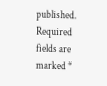published. Required fields are marked *